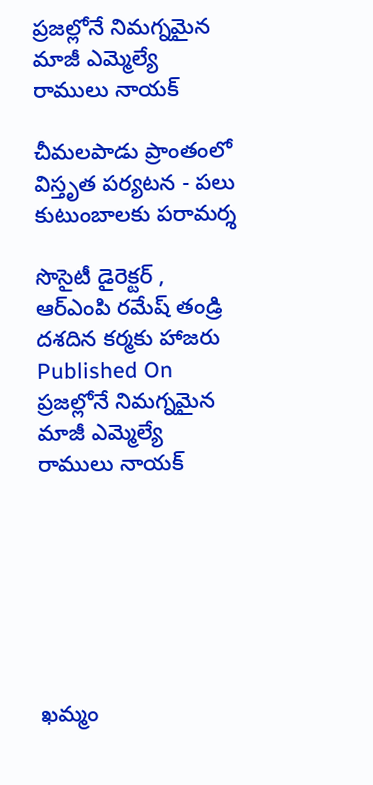ప్రజల్లోనే నిమగ్నమైన మాజీ ఎమ్మెల్యే రాములు నాయక్

చీమలపాడు ప్రాంతంలో విస్తృత పర్యటన - పలు కుటుంబాలకు పరామర్శ

సొసైటీ డైరెక్టర్ , ఆర్ఎంపి రమేష్ తండ్రి దశదిన కర్మకు హాజరు
Published On
ప్రజల్లోనే నిమగ్నమైన మాజీ ఎమ్మెల్యే రాములు నాయక్







ఖమ్మం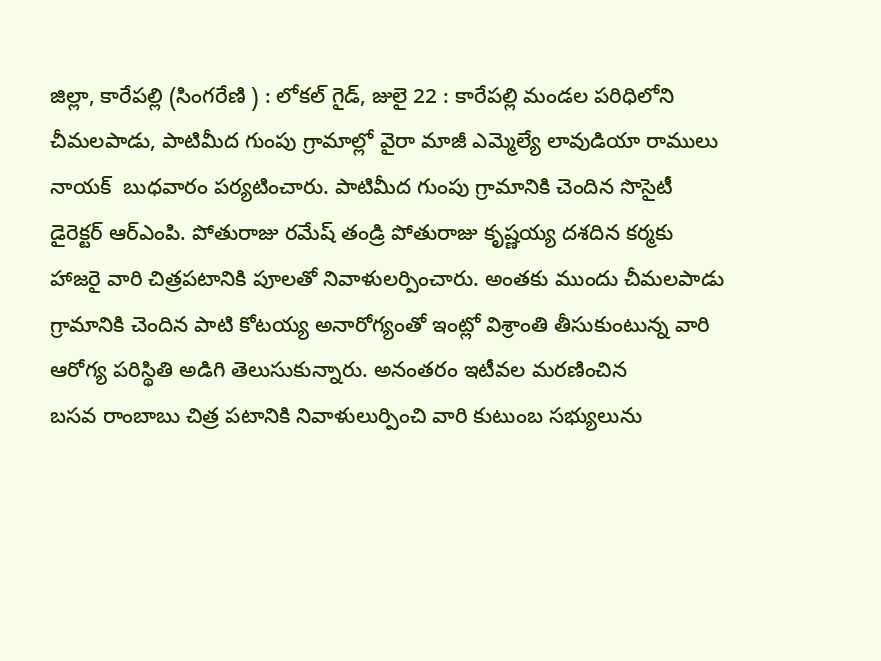జిల్లా, కారేపల్లి (సింగరేణి ) : లోకల్ గైడ్, జులై 22 : కారేపల్లి మండల పరిధిలోని చీమలపాడు, పాటిమీద గుంపు గ్రామాల్లో వైరా మాజీ ఎమ్మెల్యే లావుడియా రాములు నాయక్  బుధవారం పర్యటించారు. పాటిమీద గుంపు గ్రామానికి చెందిన సొసైటీ  డైరెక్టర్ ఆర్ఎంపి. పోతురాజు రమేష్ తండ్రి పోతురాజు కృష్ణయ్య దశదిన కర్మకు హాజరై వారి చిత్రపటానికి పూలతో నివాళులర్పించారు. అంతకు ముందు చీమలపాడు గ్రామానికి చెందిన పాటి కోటయ్య అనారోగ్యంతో ఇంట్లో విశ్రాంతి తీసుకుంటున్న వారి ఆరోగ్య పరిస్థితి అడిగి తెలుసుకున్నారు. అనంతరం ఇటీవల మరణించిన
బసవ రాంబాబు చిత్ర పటానికి నివాళులుర్పించి వారి కుటుంబ సభ్యులును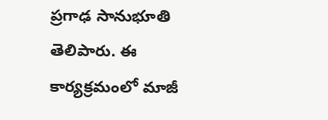ప్రగాఢ సానుభూతి తెలిపారు. ఈ కార్యక్రమంలో మాజీ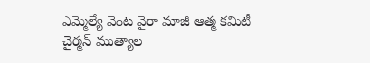ఎమ్మెల్యే వెంట వైరా మాజీ ఆత్మ కమిటీ చైర్మన్ ముత్యాల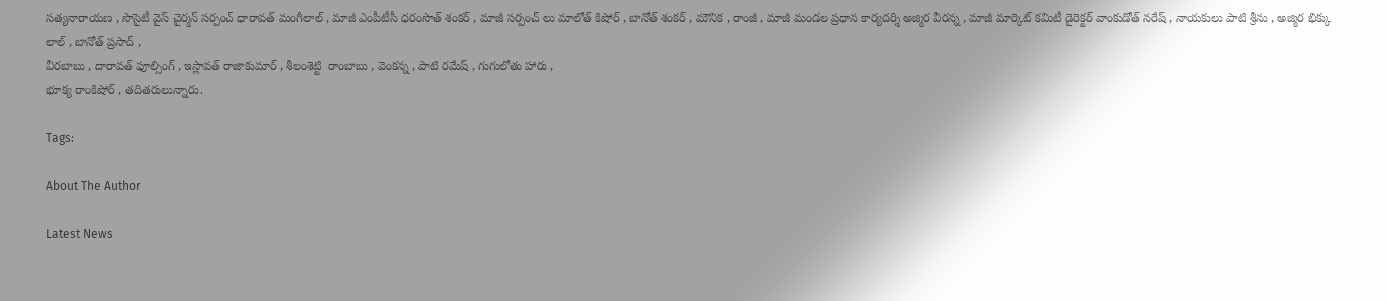సత్యనారాయణ , సొసైటీ వైస్ చైర్మన్ సర్పంచ్ ధారావత్ మంగీలాల్ , మాజీ ఎంపీటీసీ ధరంసొత్ శంకర్ , మాజీ సర్పంచ్ లు మాలోత్ కిషోర్ , బానోత్ శంకర్ , మౌనిక , రాంజీ , మాజీ మండల ప్రధాన కార్యదర్శి అజ్మిర వీరన్న , మాజీ మార్కెట్ కమిటీ డైరెక్టర్ వాంకుడోత్ నరేష్ , నాయకులు పాటి శ్రీను , అజ్మిర భిక్కు లాల్ , బానోత్ ప్రసాద్ ,
వీరబాబు , దారావత్ ఫూల్సింగ్ , ఇస్లావత్ రాజాకుమార్ , శీలంశెట్టి  రాంబాబు , వెంకన్న , పాటి రమేష్ , గుగులోతు హారు ,
భూక్య రాంకిషోర్ , తదితరులున్నారు.

Tags:

About The Author

Latest News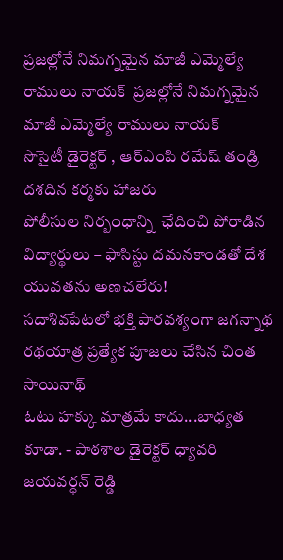ప్రజల్లోనే నిమగ్నమైన మాజీ ఎమ్మెల్యే రాములు నాయక్  ప్రజల్లోనే నిమగ్నమైన మాజీ ఎమ్మెల్యే రాములు నాయక్
సొసైటీ డైరెక్టర్ , ఆర్ఎంపి రమేష్ తండ్రి దశదిన కర్మకు హాజరు
పోలీసుల నిర్బంధాన్ని  ఛేదించి పోరాడిన  విద్యార్థులు – ఫాసిస్టు దమనకాండతో దేశ యువతను అణచలేరు!
సదాశివపేటలో భక్తి పారవశ్యంగా జగన్నాథ రథయాత్ర ప్రత్యేక పూజలు చేసిన చింత సాయినాథ్
ఓటు హక్కు మాత్రమే కాదు...బాధ్యత కూడా. - పాఠశాల డైరెక్టర్ ధ్యావరి జయవర్ధన్ రెడ్డి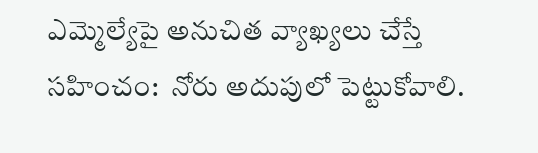ఎమ్మెల్యేపై అనుచిత వ్యాఖ్యలు చేస్తే సహించం:  నోరు అదుపులో పెట్టుకోవాలి.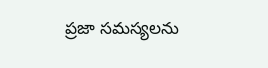ప్రజా సమస్యలను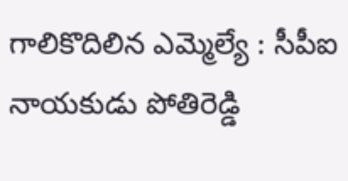గాలికొదిలిన ఎమ్మెల్యే : సీపీఐ నాయకుడు పోతిరెడ్డి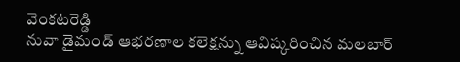వెంకటరెడ్డి
నువా డైమండ్ ఆభరణాల కలెక్షన్ను ఆవిష్కరించిన మలబార్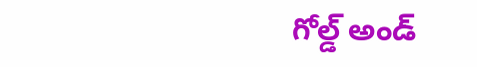గోల్డ్ అండ్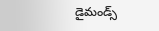డైమండ్స్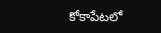కోకాపేటలో